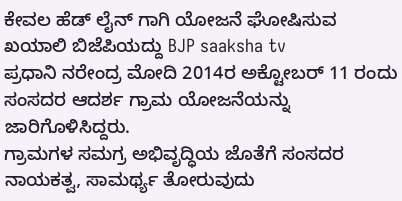ಕೇವಲ ಹೆಡ್ ಲೈನ್ ಗಾಗಿ ಯೋಜನೆ ಘೋಷಿಸುವ ಖಯಾಲಿ ಬಿಜೆಪಿಯದ್ದು BJP saaksha tv
ಪ್ರಧಾನಿ ನರೇಂದ್ರ ಮೋದಿ 2014ರ ಅಕ್ಟೋಬರ್ 11 ರಂದು ಸಂಸದರ ಆದರ್ಶ ಗ್ರಾಮ ಯೋಜನೆಯನ್ನು ಜಾರಿಗೊಳಿಸಿದ್ದರು.
ಗ್ರಾಮಗಳ ಸಮಗ್ರ ಅಭಿವೃದ್ಧಿಯ ಜೊತೆಗೆ ಸಂಸದರ ನಾಯಕತ್ವ, ಸಾಮರ್ಥ್ಯ ತೋರುವುದು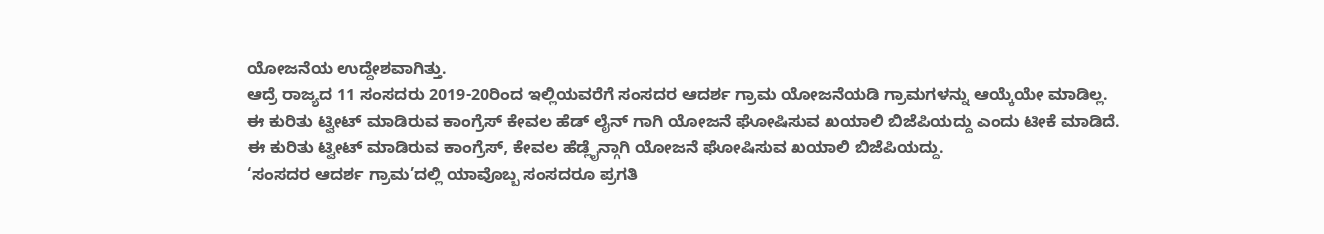ಯೋಜನೆಯ ಉದ್ದೇಶವಾಗಿತ್ತು.
ಆದ್ರೆ ರಾಜ್ಯದ 11 ಸಂಸದರು 2019-20ರಿಂದ ಇಲ್ಲಿಯವರೆಗೆ ಸಂಸದರ ಆದರ್ಶ ಗ್ರಾಮ ಯೋಜನೆಯಡಿ ಗ್ರಾಮಗಳನ್ನು ಆಯ್ಕೆಯೇ ಮಾಡಿಲ್ಲ.
ಈ ಕುರಿತು ಟ್ವೀಟ್ ಮಾಡಿರುವ ಕಾಂಗ್ರೆಸ್ ಕೇವಲ ಹೆಡ್ ಲೈನ್ ಗಾಗಿ ಯೋಜನೆ ಘೋಷಿಸುವ ಖಯಾಲಿ ಬಿಜೆಪಿಯದ್ದು ಎಂದು ಟೀಕೆ ಮಾಡಿದೆ.
ಈ ಕುರಿತು ಟ್ವೀಟ್ ಮಾಡಿರುವ ಕಾಂಗ್ರೆಸ್, ಕೇವಲ ಹೆಡ್ಲೈನ್ಗಾಗಿ ಯೋಜನೆ ಘೋಷಿಸುವ ಖಯಾಲಿ ಬಿಜೆಪಿಯದ್ದು.
‘ಸಂಸದರ ಆದರ್ಶ ಗ್ರಾಮ’ದಲ್ಲಿ ಯಾವೊಬ್ಬ ಸಂಸದರೂ ಪ್ರಗತಿ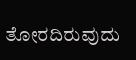ತೋರದಿರುವುದು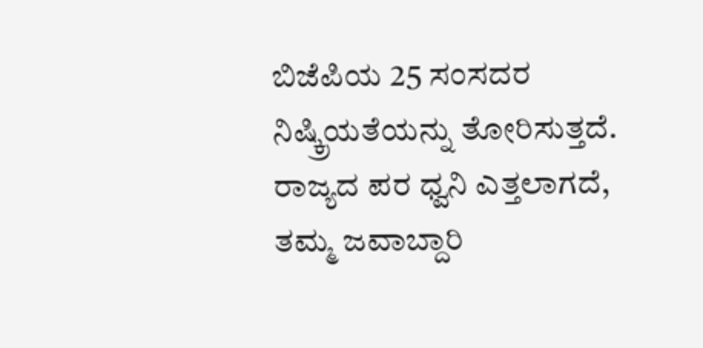ಬಿಜೆಪಿಯ 25 ಸಂಸದರ ನಿಷ್ಕ್ರಿಯತೆಯನ್ನು ತೋರಿಸುತ್ತದೆ.
ರಾಜ್ಯದ ಪರ ಧ್ವನಿ ಎತ್ತಲಾಗದೆ, ತಮ್ಮ ಜವಾಬ್ದಾರಿ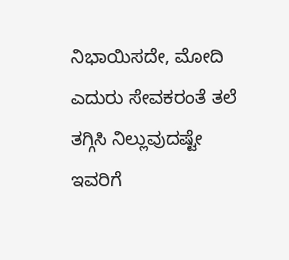ನಿಭಾಯಿಸದೇ, ಮೋದಿ ಎದುರು ಸೇವಕರಂತೆ ತಲೆ ತಗ್ಗಿಸಿ ನಿಲ್ಲುವುದಷ್ಟೇ ಇವರಿಗೆ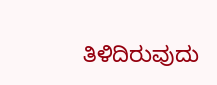ತಿಳಿದಿರುವುದು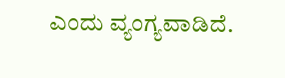ಎಂದು ವ್ಯಂಗ್ಯವಾಡಿದೆ.